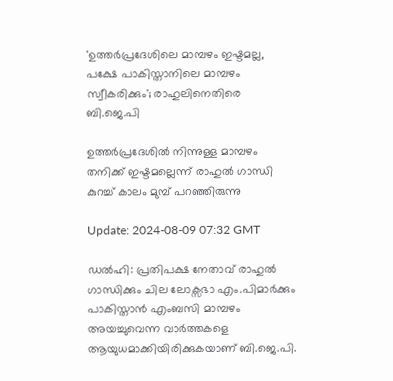'ഉത്തര്‍പ്രദേശിലെ മാമ്പഴം ഇഷ്ടമല്ല, പക്ഷേ പാകിസ്താനിലെ മാമ്പഴം സ്വീകരിക്കും'; രാഹുലിനെതിരെ ബി.ജെ.പി

ഉത്തർപ്രദേശിൽ നിന്നുള്ള മാമ്പഴം തനിക്ക് ഇഷ്ടമല്ലെന്ന് രാഹുൽ ഗാന്ധി കുറച്ച് കാലം മുമ്പ് പറഞ്ഞിരുന്നു

Update: 2024-08-09 07:32 GMT

ഡല്‍ഹി: പ്രതിപക്ഷ നേതാവ് രാഹുല്‍ ഗാന്ധിക്കും ചില ലോക്സഭാ എം.പിമാര്‍ക്കും പാകിസ്താന്‍ എംബസി മാമ്പഴം അയച്ചുവെന്ന വാര്‍ത്തകളെ ആയുധമാക്കിയിരിക്കുകയാണ് ബി.ജെ.പി.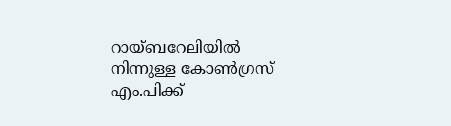റായ്ബറേലിയില്‍ നിന്നുള്ള കോണ്‍ഗ്രസ് എം.പിക്ക്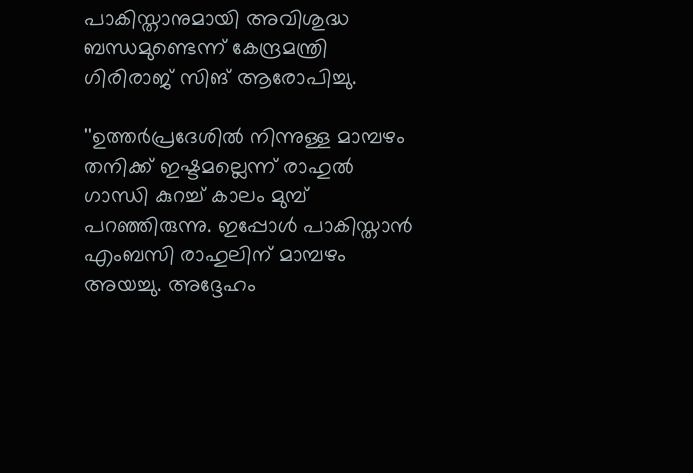പാകിസ്താനുമായി അവിശുദ്ധ ബന്ധമുണ്ടെന്ന് കേന്ദ്രമന്ത്രി ഗിരിരാജ് സിങ് ആരോപിച്ചു.

''ഉത്തർപ്രദേശിൽ നിന്നുള്ള മാമ്പഴം തനിക്ക് ഇഷ്ടമല്ലെന്ന് രാഹുൽ ഗാന്ധി കുറച്ച് കാലം മുമ്പ് പറഞ്ഞിരുന്നു. ഇപ്പോള്‍ പാകിസ്താന്‍ എംബസി രാഹുലിന് മാമ്പഴം അയച്ചു. അദ്ദേഹം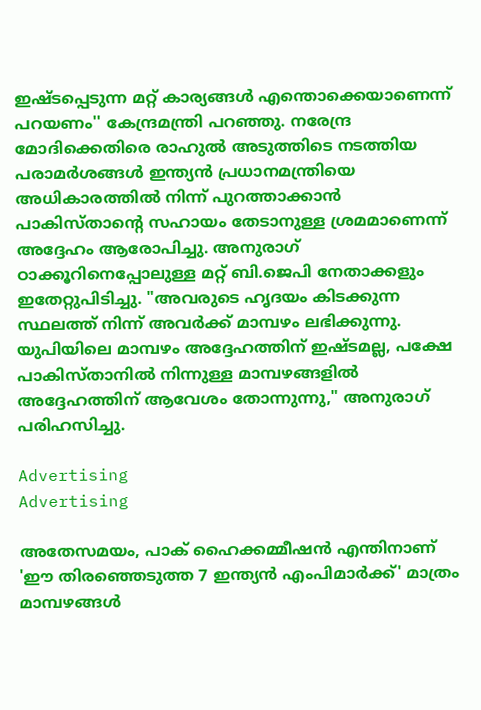ഇഷ്ടപ്പെടുന്ന മറ്റ് കാര്യങ്ങൾ എന്തൊക്കെയാണെന്ന് പറയണം'' കേന്ദ്രമന്ത്രി പറഞ്ഞു. നരേന്ദ്ര മോദിക്കെതിരെ രാഹുല്‍ അടുത്തിടെ നടത്തിയ പരാമർശങ്ങൾ ഇന്ത്യൻ പ്രധാനമന്ത്രിയെ അധികാരത്തിൽ നിന്ന് പുറത്താക്കാൻ പാകിസ്താന്‍റെ സഹായം തേടാനുള്ള ശ്രമമാണെന്ന് അദ്ദേഹം ആരോപിച്ചു. അനുരാഗ് ഠാക്കൂറിനെപ്പോലുള്ള മറ്റ് ബി.ജെപി നേതാക്കളും ഇതേറ്റുപിടിച്ചു. "അവരുടെ ഹൃദയം കിടക്കുന്ന സ്ഥലത്ത് നിന്ന് അവർക്ക് മാമ്പഴം ലഭിക്കുന്നു. യുപിയിലെ മാമ്പഴം അദ്ദേഹത്തിന് ഇഷ്ടമല്ല, പക്ഷേ പാകിസ്താനിൽ നിന്നുള്ള മാമ്പഴങ്ങളിൽ അദ്ദേഹത്തിന് ആവേശം തോന്നുന്നു," അനുരാഗ് പരിഹസിച്ചു.

Advertising
Advertising

അതേസമയം, പാക് ഹൈക്കമ്മീഷൻ എന്തിനാണ് 'ഈ തിരഞ്ഞെടുത്ത 7 ഇന്ത്യൻ എംപിമാർക്ക്' മാത്രം മാമ്പഴങ്ങള്‍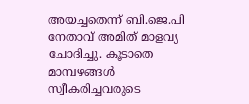അയച്ചതെന്ന് ബി.ജെ.പി നേതാവ് അമിത് മാളവ്യ ചോദിച്ചു. കൂടാതെ മാമ്പഴങ്ങള്‍ സ്വീകരിച്ചവരുടെ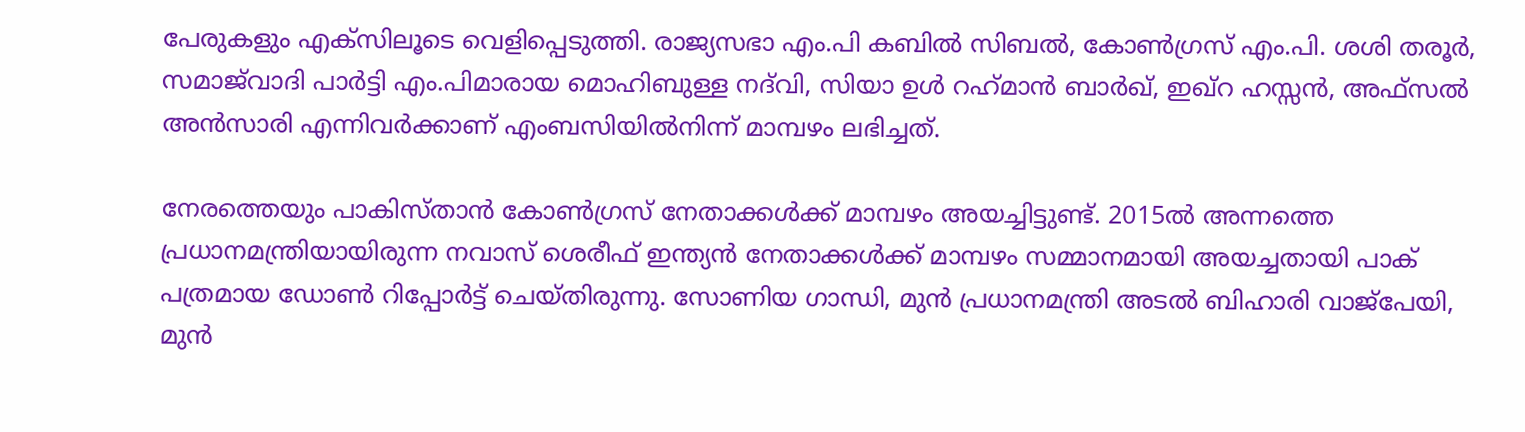പേരുകളും എക്സിലൂടെ വെളിപ്പെടുത്തി. രാജ്യസഭാ എം.പി കബില്‍ സിബല്‍, കോണ്‍ഗ്രസ് എം.പി. ശശി തരൂര്‍, സമാജ്‌വാദി പാര്‍ട്ടി എം.പിമാരായ മൊഹിബുള്ള നദ്‌വി, സിയാ ഉൾ റഹ്‌മാന്‍ ബാര്‍ഖ്, ഇഖ്റ ഹസ്സന്‍, അഫ്സല്‍ അന്‍സാരി എന്നിവര്‍ക്കാണ് എംബസിയില്‍നിന്ന് മാമ്പഴം ലഭിച്ചത്.

നേരത്തെയും പാകിസ്താന്‍ കോണ്‍ഗ്രസ് നേതാക്കള്‍ക്ക് മാമ്പഴം അയച്ചിട്ടുണ്ട്. 2015ല്‍ അന്നത്തെ പ്രധാനമന്ത്രിയായിരുന്ന നവാസ് ശെരീഫ് ഇന്ത്യന്‍ നേതാക്കള്‍ക്ക് മാമ്പഴം സമ്മാനമായി അയച്ചതായി പാക് പത്രമായ ഡോണ്‍ റിപ്പോര്‍ട്ട് ചെയ്തിരുന്നു. സോണിയ ഗാന്ധി, മുൻ പ്രധാനമന്ത്രി അടൽ ബിഹാരി വാജ്‌പേയി, മുന്‍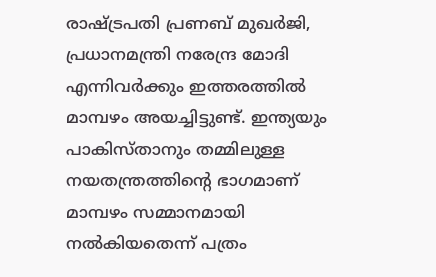രാഷ്ട്രപതി പ്രണബ് മുഖർജി, പ്രധാനമന്ത്രി നരേന്ദ്ര മോദി എന്നിവര്‍ക്കും ഇത്തരത്തില്‍ മാമ്പഴം അയച്ചിട്ടുണ്ട്. ഇന്ത്യയും പാകിസ്താനും തമ്മിലുള്ള നയതന്ത്രത്തിൻ്റെ ഭാഗമാണ് മാമ്പഴം സമ്മാനമായി നല്‍കിയതെന്ന് പത്രം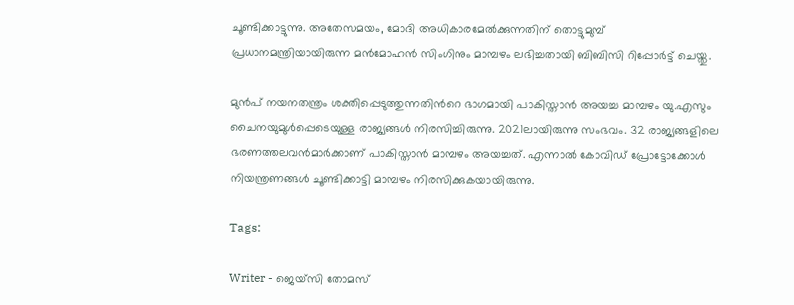ചൂണ്ടിക്കാട്ടുന്നു. അതേസമയം, മോദി അധികാരമേൽക്കുന്നതിന് തൊട്ടുമുമ്പ് പ്രധാനമന്ത്രിയായിരുന്ന മൻമോഹൻ സിംഗിനും മാമ്പഴം ലഭിച്ചതായി ബിബിസി റിപ്പോർട്ട് ചെയ്തു.

മുന്‍പ് നയനതന്ത്രം ശക്തിപ്പെടുത്തുന്നതിന്‍റെ ഭാഗമായി പാകിസ്താന്‍ അയച്ച മാമ്പഴം യു.എസും ചൈനയുമുള്‍പ്പെടെയുള്ള രാജ്യങ്ങള്‍ നിരസിച്ചിരുന്നു. 2021ലായിരുന്നു സംഭവം. 32 രാജ്യങ്ങളിലെ ഭരണത്തലവന്‍മാര്‍ക്കാണ് പാകിസ്താന്‍ മാമ്പഴം അയച്ചത്. എന്നാല്‍ കോവിഡ് പ്രോട്ടോക്കോള്‍ നിയന്ത്രണങ്ങള്‍ ചൂണ്ടിക്കാട്ടി മാമ്പഴം നിരസിക്കുകയായിരുന്നു.

Tags:

Writer - ജെയ്സി തോമസ്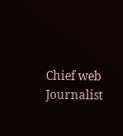Chief web Journalist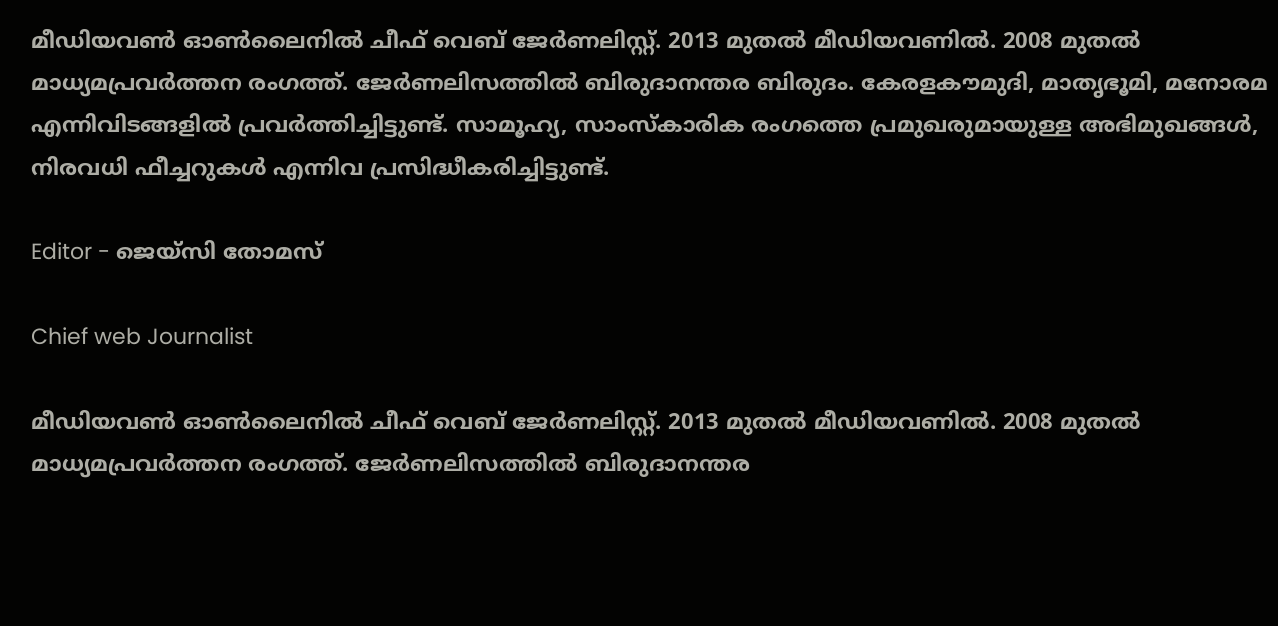മീഡിയവൺ ഓൺലൈനിൽ ചീഫ് വെബ് ജേർണലിസ്റ്റ്. 2013 മുതൽ മീഡിയവണിൽ. 2008 മുതൽ മാധ്യമപ്രവർത്തന രംഗത്ത്. ജേർണലിസത്തിൽ ബിരുദാനന്തര ബിരുദം. കേരളകൗമുദി, മാതൃഭൂമി, മനോരമ എന്നിവിടങ്ങളിൽ പ്രവർത്തിച്ചിട്ടുണ്ട്. സാമൂഹ്യ, സാംസ്‌കാരിക രംഗത്തെ പ്രമുഖരുമായുള്ള അഭിമുഖങ്ങൾ, നിരവധി ഫീച്ചറുകൾ എന്നിവ പ്രസിദ്ധീകരിച്ചിട്ടുണ്ട്.

Editor - ജെയ്സി തോമസ്

Chief web Journalist

മീഡിയവൺ ഓൺലൈനിൽ ചീഫ് വെബ് ജേർണലിസ്റ്റ്. 2013 മുതൽ മീഡിയവണിൽ. 2008 മുതൽ മാധ്യമപ്രവർത്തന രംഗത്ത്. ജേർണലിസത്തിൽ ബിരുദാനന്തര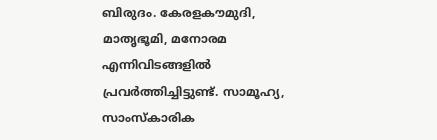ബിരുദം. കേരളകൗമുദി, മാതൃഭൂമി, മനോരമ എന്നിവിടങ്ങളിൽ പ്രവർത്തിച്ചിട്ടുണ്ട്. സാമൂഹ്യ, സാംസ്‌കാരിക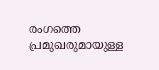രംഗത്തെ പ്രമുഖരുമായുള്ള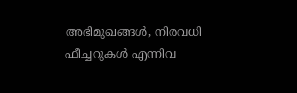അഭിമുഖങ്ങൾ, നിരവധി ഫീച്ചറുകൾ എന്നിവ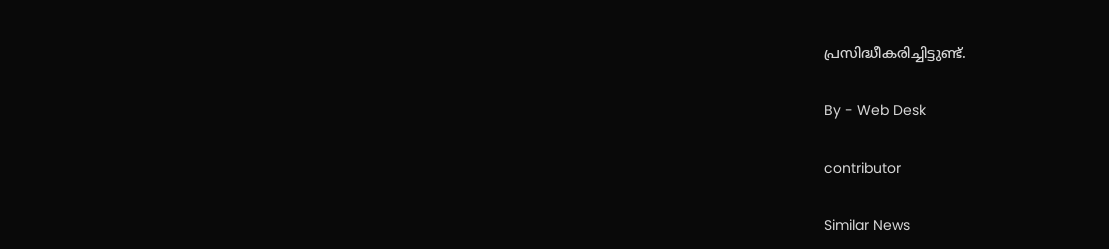പ്രസിദ്ധീകരിച്ചിട്ടുണ്ട്.

By - Web Desk

contributor

Similar News